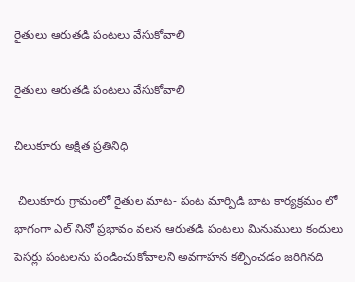రైతులు ఆరుతడి పంటలు వేసుకోవాలి

రైతులు ఆరుతడి పంటలు వేసుకోవాలి

చిలుకూరు అక్షిత ప్రతినిధి

 చిలుకూరు గ్రామంలో రైతుల మాట- పంట మార్పిడి బాట కార్యక్రమం లో భాగంగా ఎల్ నినో ప్రభావం వలన ఆరుతడి పంటలు మినుములు కందులు పెసర్లు పంటలను పండించుకోవాలని అవగాహన కల్పించడం జరిగినది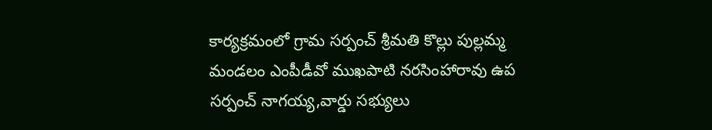కార్యక్రమంలో గ్రామ సర్పంచ్ శ్రీమతి కొల్లు పుల్లమ్మ మండలం ఎంపీడీవో ముఖపాటి నరసింహారావు ఉప సర్పంచ్ నాగయ్య,వార్డు సభ్యులు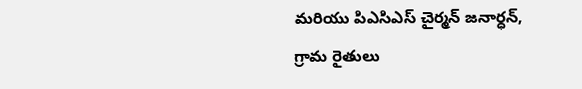మరియు పిఎసిఎస్ చైర్మన్ జనార్ధన్, గ్రామ రైతులు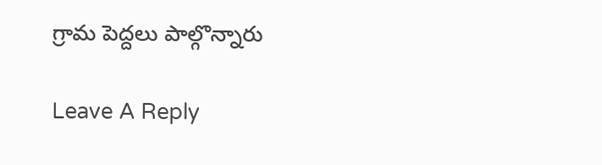గ్రామ పెద్దలు పాల్గొన్నారు

Leave A Reply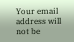Your email address will not be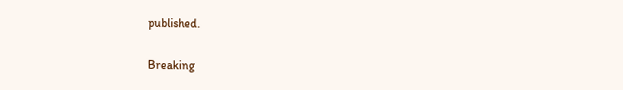published.

Breaking